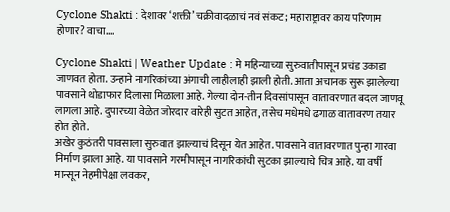Cyclone Shakti : देशावर ‘शक्ती’ चक्रीवादळाचं नवं संकट; महाराष्ट्रावर काय परिणाम होणार? वाचा….

Cyclone Shakti | Weather Update : मे महिन्याच्या सुरुवातीपासून प्रचंड उकाडा जाणवत होता. उन्हाने नागरिकांच्या अंगाची लाहीलाही झाली होती. आता अचानक सुरू झालेल्या पावसाने थोडाफार दिलासा मिळाला आहे. गेल्या दोन-तीन दिवसांपासून वातावरणात बदल जाणवू लागला आहे. दुपारच्या वेळेत जोरदार वारेही सुटत आहेत, तसेच मधेमधे ढगाळ वातावरण तयार होत होते.
अखेर कुठंतरी पावसाला सुरुवात झाल्याचं दिसून येत आहेत. पावसाने वातावरणात पुन्हा गारवा निर्माण झाला आहे. या पावसाने गरमीपासून नागरिकांची सुटका झाल्याचे चित्र आहे. या वर्षी मान्सून नेहमीपेक्षा लवकर,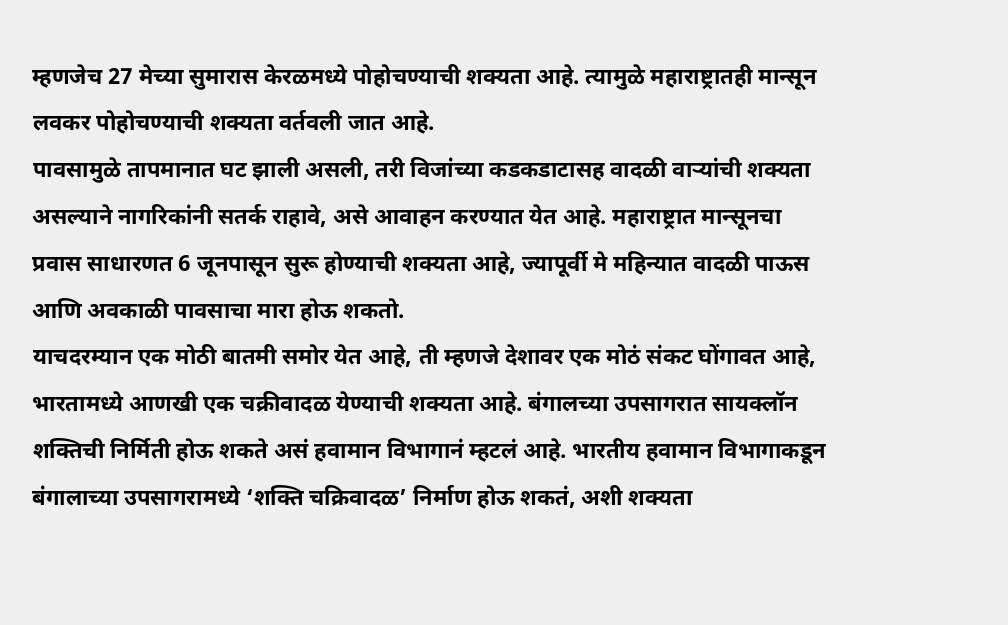म्हणजेच 27 मेच्या सुमारास केरळमध्ये पोहोचण्याची शक्यता आहे. त्यामुळे महाराष्ट्रातही मान्सून लवकर पोहोचण्याची शक्यता वर्तवली जात आहे.
पावसामुळे तापमानात घट झाली असली, तरी विजांच्या कडकडाटासह वादळी वाऱ्यांची शक्यता असल्याने नागरिकांनी सतर्क राहावे, असे आवाहन करण्यात येत आहे. महाराष्ट्रात मान्सूनचा प्रवास साधारणत 6 जूनपासून सुरू होण्याची शक्यता आहे, ज्यापूर्वी मे महिन्यात वादळी पाऊस आणि अवकाळी पावसाचा मारा होऊ शकतो.
याचदरम्यान एक मोठी बातमी समोर येत आहे, ती म्हणजे देशावर एक मोठं संकट घोंगावत आहे, भारतामध्ये आणखी एक चक्रीवादळ येण्याची शक्यता आहे. बंगालच्या उपसागरात सायक्लॉन शक्तिची निर्मिती होऊ शकते असं हवामान विभागानं म्हटलं आहे. भारतीय हवामान विभागाकडून बंगालाच्या उपसागरामध्ये ‘शक्ति चक्रिवादळ’ निर्माण होऊ शकतं, अशी शक्यता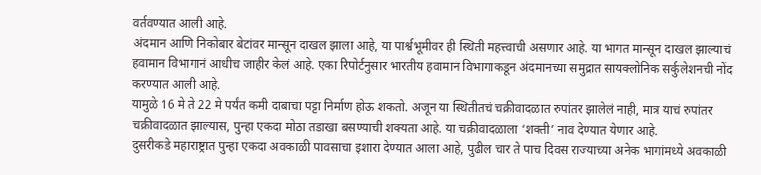वर्तवण्यात आली आहे.
अंदमान आणि निकोबार बेटांवर मान्सून दाखल झाला आहे, या पार्श्वभूमीवर ही स्थिती महत्त्वाची असणार आहे. या भागत मान्सून दाखल झाल्याचं हवामान विभागानं आधीच जाहीर केलं आहे. एका रिपोर्टनुसार भारतीय हवामान विभागाकडून अंदमानच्या समुद्रात सायक्लोनिक सर्कुलेशनची नोंद करण्यात आली आहे.
यामुळे 16 मे ते 22 मे पर्यंत कमी दाबाचा पट्टा निर्माण होऊ शकतो. अजून या स्थितीतचं चक्रीवादळात रुपांतर झालेलं नाही, मात्र याचं रुपांतर चक्रीवादळात झाल्यास, पुन्हा एकदा मोठा तडाखा बसण्याची शक्यता आहे. या चक्रीवादळाला ‘शक्ती’ नाव देण्यात येणार आहे.
दुसरीकडे महाराष्ट्रात पुन्हा एकदा अवकाळी पावसाचा इशारा देण्यात आला आहे, पुढील चार ते पाच दिवस राज्याच्या अनेक भागांमध्ये अवकाळी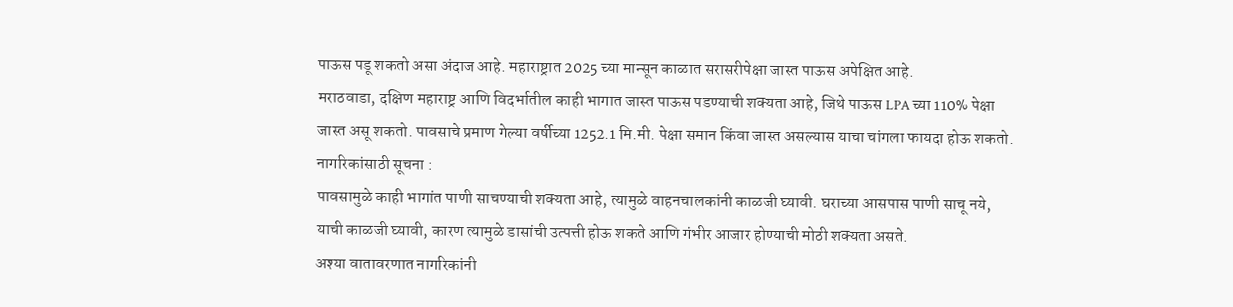पाऊस पडू शकतो असा अंदाज आहे. महाराष्ट्रात 2025 च्या मान्सून काळात सरासरीपेक्षा जास्त पाऊस अपेक्षित आहे.
मराठवाडा, दक्षिण महाराष्ट्र आणि विदर्भातील काही भागात जास्त पाऊस पडण्याची शक्यता आहे, जिथे पाऊस LPA च्या 110% पेक्षा जास्त असू शकतो. पावसाचे प्रमाण गेल्या वर्षीच्या 1252.1 मि.मी. पेक्षा समान किंवा जास्त असल्यास याचा चांगला फायदा होऊ शकतो.
नागरिकांसाठी सूचना :
पावसामुळे काही भागांत पाणी साचण्याची शक्यता आहे, त्यामुळे वाहनचालकांनी काळजी घ्यावी. घराच्या आसपास पाणी साचू नये, याची काळजी घ्यावी, कारण त्यामुळे डासांची उत्पत्ती होऊ शकते आणि गंभीर आजार होण्याची मोठी शक्यता असते.
अश्या वातावरणात नागरिकांनी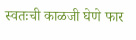स्वतःची काळजी घेणे फार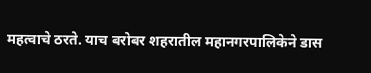महत्वाचे ठरते. याच बरोबर शहरातील महानगरपालिकेने डास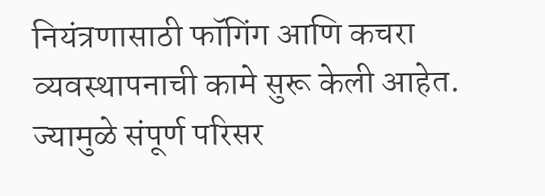नियंत्रणासाठी फॉगिंग आणि कचरा व्यवस्थापनाची कामे सुरू केली आहेत. ज्यामुळे संपूर्ण परिसर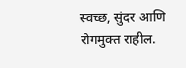स्वच्छ, सुंदर आणि रोगमुक्त राहील.